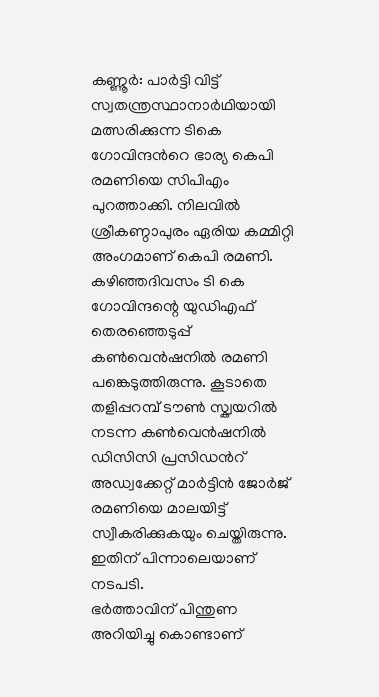കണ്ണൂർ: പാർട്ടി വിട്ട് സ്വതന്ത്രസ്ഥാനാർഥിയായി മത്സരിക്കുന്ന ടികെ ഗോവിന്ദൻറെ ഭാര്യ കെപി രമണിയെ സിപിഎം പുറത്താക്കി. നിലവിൽ ശ്രീകണ്ഠാപുരം ഏരിയ കമ്മിറ്റി അംഗമാണ് കെപി രമണി. കഴിഞ്ഞദിവസം ടി കെ ഗോവിന്ദന്റെ യുഡിഎഫ് തെരഞ്ഞെടുപ്പ് കൺവെൻഷനിൽ രമണി പങ്കെടുത്തിരുന്നു. കൂടാതെ തളിപ്പറമ്പ് ടൗൺ സ്ക്വയറിൽ നടന്ന കൺവെൻഷനിൽ ഡിസിസി പ്രസിഡൻറ് അഡ്വക്കേറ്റ് മാർട്ടിൻ ജോർജ് രമണിയെ മാലയിട്ട് സ്വീകരിക്കുകയും ചെയ്തിരുന്നു. ഇതിന് പിന്നാലെയാണ് നടപടി.
ഭർത്താവിന് പിന്തുണ അറിയിച്ചു കൊണ്ടാണ്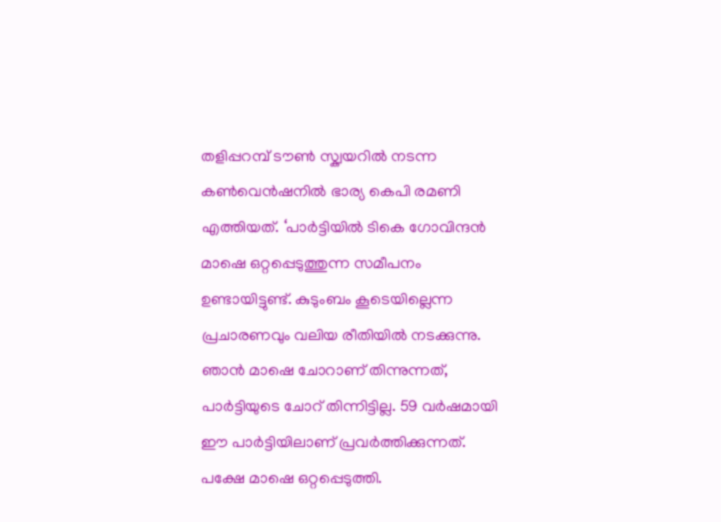തളിപ്പറമ്പ് ടൗൺ സ്ക്വയറിൽ നടന്ന കൺവെൻഷനിൽ ഭാര്യ കെപി രമണി എത്തിയത്. ‘പാർട്ടിയിൽ ടികെ ഗോവിന്ദൻ മാഷെ ഒറ്റപ്പെടുത്തുന്ന സമീപനം ഉണ്ടായിട്ടുണ്ട്. കുടുംബം കൂടെയില്ലെന്ന പ്രചാരണവും വലിയ രീതിയിൽ നടക്കുന്നു. ഞാൻ മാഷെ ചോറാണ് തിന്നുന്നത്, പാർട്ടിയുടെ ചോറ് തിന്നിട്ടില്ല. 59 വർഷമായി ഈ പാർട്ടിയിലാണ് പ്രവർത്തിക്കുന്നത്. പക്ഷേ മാഷെ ഒറ്റപ്പെടുത്തി.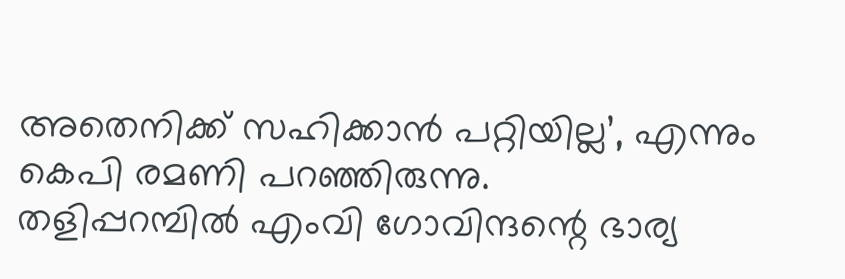അതെനിക്ക് സഹിക്കാൻ പറ്റിയില്ല’, എന്നും കെപി രമണി പറഞ്ഞിരുന്നു.
തളിപ്പറമ്പിൽ എംവി ഗോവിന്ദന്റെ ഭാര്യ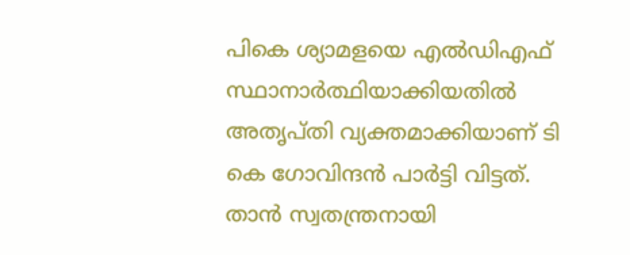പികെ ശ്യാമളയെ എൽഡിഎഫ് സ്ഥാനാർത്ഥിയാക്കിയതിൽ അതൃപ്തി വ്യക്തമാക്കിയാണ് ടി കെ ഗോവിന്ദൻ പാർട്ടി വിട്ടത്. താൻ സ്വതന്ത്രനായി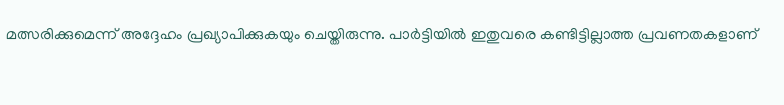മത്സരിക്കുമെന്ന് അദ്ദേഹം പ്രഖ്യാപിക്കുകയും ചെയ്തിരുന്നു. പാർട്ടിയിൽ ഇതുവരെ കണ്ടിട്ടില്ലാത്ത പ്രവണതകളാണ്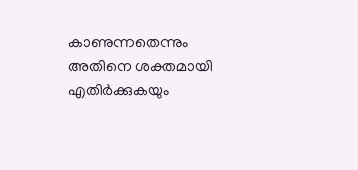കാണുന്നതെന്നും അതിനെ ശക്തമായി എതിർക്കുകയും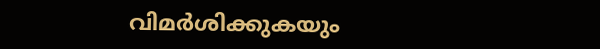വിമർശിക്കുകയും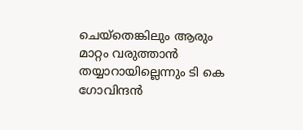ചെയ്തെങ്കിലും ആരും മാറ്റം വരുത്താൻ തയ്യാറായില്ലെന്നും ടി കെ ഗോവിന്ദൻ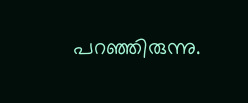പറഞ്ഞിരുന്നു.